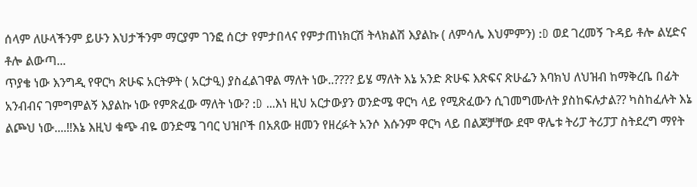ሰላም ለሁላችንም ይሁን እህታችንም ማርያም ገንፎ ሰርታ የምታበላና የምታጠነክርሽ ትላክልሽ እያልኩ ( ለምሳሌ እህምምን) :D ወደ ገረመኝ ጉዳይ ቶሎ ልሂድና ቶሎ ልውጣ...
ጥያቄ ነው እንግዲ የዋርካ ጽሁፍ አርትዎት ( አርታዒ) ያስፈልገዋል ማለት ነው..???? ይሄ ማለት እኔ አንድ ጽሁፍ እጽፍና ጽሁፌን እባክህ ለህዝብ ከማቅረቤ በፊት አንብብና ገምግምልኝ እያልኩ ነው የምጽፈው ማለት ነው? :D ...እነ ዚህ አርታውያን ወንድሜ ዋርካ ላይ የሚጽፈውን ሲገመግሙለት ያስከፍሉታል?? ካስከፈሉት እኔ ልጮህ ነው....!!እኔ እዚህ ቁጭ ብዬ ወንድሜ ገባር ህዝቦች በአጸው ዘመን የዘረፉት አንሶ እሱንም ዋርካ ላይ በልጆቻቸው ደሞ ዋሌቱ ትሪፓ ትሪፓፓ ስትደረግ ማየት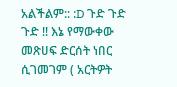አልችልም:: :D ጉድ ጉድ ጉድ !! እኔ የማውቀው መጽሀፍ ድርሰት ነበር ሲገመገም ( አርትዎት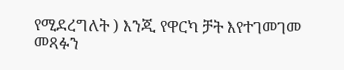የሚደረግለት ) እንጂ የዋርካ ቻት እየተገመገመ መጻፉን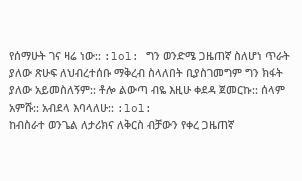የሰማሁት ገና ዛሬ ነው:: :lol: ግን ወንድሜ ጋዜጠኛ ስለሆነ ጥራት ያለው ጽሁፍ ለህብረተሰቡ ማቅረብ ስላለበት ቢያስገመግም ግን ክፋት ያለው አይመስለኝም:: ቶሎ ልውጣ ብዬ እዚሁ ቀደዳ ጀመርኩ:: ሰላም አምሹ:: አብደላ እባላለሁ:: :lol:
ከብስራተ ወንጌል ለታሪክና ለቅርስ ብቻውን የቀረ ጋዜጠኛ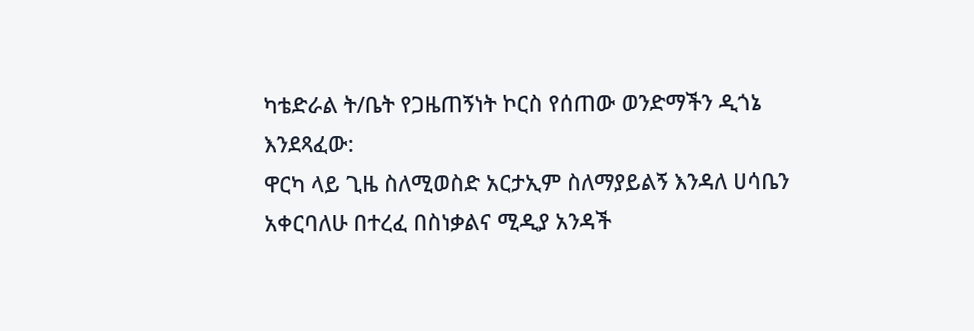ካቴድራል ት/ቤት የጋዜጠኝነት ኮርስ የሰጠው ወንድማችን ዲጎኔ እንደጻፈው:
ዋርካ ላይ ጊዜ ስለሚወስድ አርታኢም ስለማያይልኝ እንዳለ ሀሳቤን አቀርባለሁ በተረፈ በስነቃልና ሚዲያ አንዳች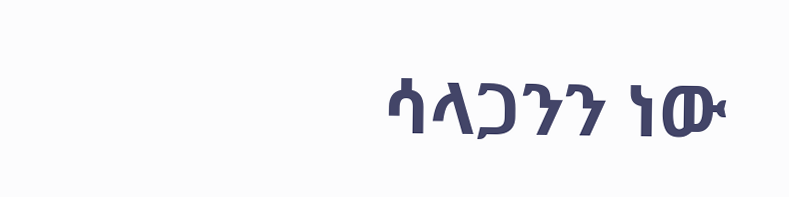ሳላጋንን ነው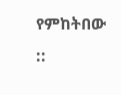የምከትበው ::